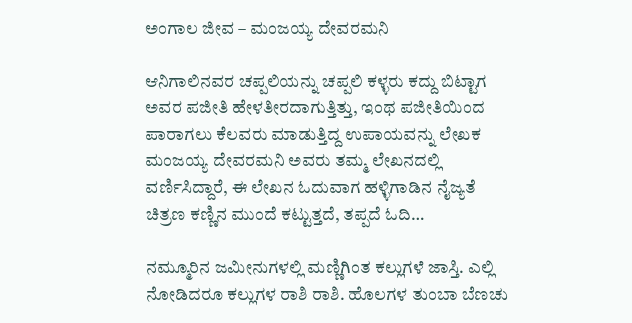ಅಂಗಾಲ ಜೀವ – ಮಂಜಯ್ಯ ದೇವರಮನಿ

ಆನಿಗಾಲಿನವರ ಚಪ್ಪಲಿಯನ್ನು ಚಪ್ಪಲಿ ಕಳ್ಳರು ಕದ್ದು ಬಿಟ್ಟಾಗ ಅವರ ಪಜೀತಿ ಹೇಳತೀರದಾಗುತ್ತಿತ್ತು, ಇಂಥ ಪಜೀತಿಯಿಂದ ಪಾರಾಗಲು ಕೆಲವರು ಮಾಡುತ್ತಿದ್ದ ಉಪಾಯವನ್ನು ಲೇಖಕ ಮಂಜಯ್ಯ ದೇವರಮನಿ ಅವರು ತಮ್ಮ ಲೇಖನದಲ್ಲಿ ವರ್ಣಿಸಿದ್ದಾರೆ, ಈ ಲೇಖನ ಓದುವಾಗ ಹಳ್ಳಿಗಾಡಿನ ನೈಜ್ಯತೆ ಚಿತ್ರಣ ಕಣ್ಣಿನ ಮುಂದೆ ಕಟ್ಟುತ್ತದೆ, ತಪ್ಪದೆ ಓದಿ…

ನಮ್ಮೂರಿನ ಜಮೀನುಗಳಲ್ಲಿ ಮಣ್ಣಿಗಿಂತ ಕಲ್ಲುಗಳೆ ಜಾಸ್ತಿ. ಎಲ್ಲಿ ನೋಡಿದರೂ ಕಲ್ಲುಗಳ ರಾಶಿ ರಾಶಿ. ಹೊಲಗಳ ತುಂಬಾ ಬೆಣಚು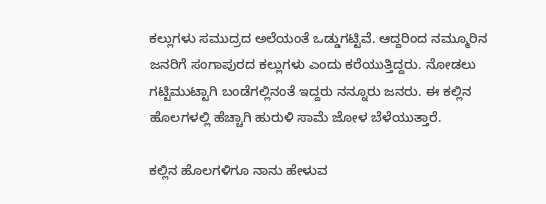ಕಲ್ಲುಗಳು ಸಮುದ್ರದ ಅಲೆಯಂತೆ ಒಡ್ಡುಗಟ್ಟಿವೆ. ಆದ್ದರಿಂದ ನಮ್ಮೂರಿನ ಜನರಿಗೆ ಸಂಗಾಪುರದ ಕಲ್ಲುಗಳು ಎಂದು ಕರೆಯುತ್ತಿದ್ದರು. ನೋಡಲು ಗಟ್ಟಿಮುಟ್ಟಾಗಿ ಬಂಡೆಗಲ್ಲಿನಂತೆ ಇದ್ದರು ನನ್ನೂರು ಜನರು. ಈ ಕಲ್ಲಿನ ಹೊಲಗಳಲ್ಲಿ ಹೆಚ್ಚಾಗಿ ಹುರುಳಿ ಸಾಮೆ ಜೋಳ ಬೆಳೆಯುತ್ತಾರೆ.

ಕಲ್ಲಿನ ಹೊಲಗಳಿಗೂ ನಾನು ಹೇಳುವ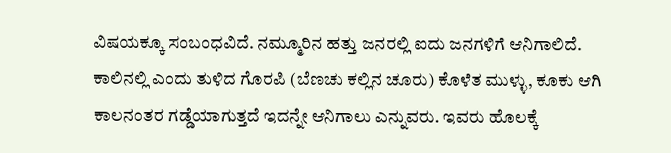ವಿಷಯಕ್ಕೂ ಸಂಬಂಧವಿದೆ. ನಮ್ಮೂರಿನ ಹತ್ತು ಜನರಲ್ಲಿ ಐದು ಜನಗಳಿಗೆ ಆನಿಗಾಲಿದೆ. ಕಾಲಿನಲ್ಲಿ ಎಂದು ತುಳಿದ ಗೊರಪಿ (ಬೆಣಚು ಕಲ್ಲಿನ ಚೂರು) ಕೊಳೆತ ಮುಳ್ಳು, ಕೂಕು ಆಗಿ ಕಾಲನಂತರ ಗಡ್ಡೆಯಾಗುತ್ತದೆ ಇದನ್ನೇ ಆನಿಗಾಲು ಎನ್ನುವರು. ಇವರು ಹೊಲಕ್ಕೆ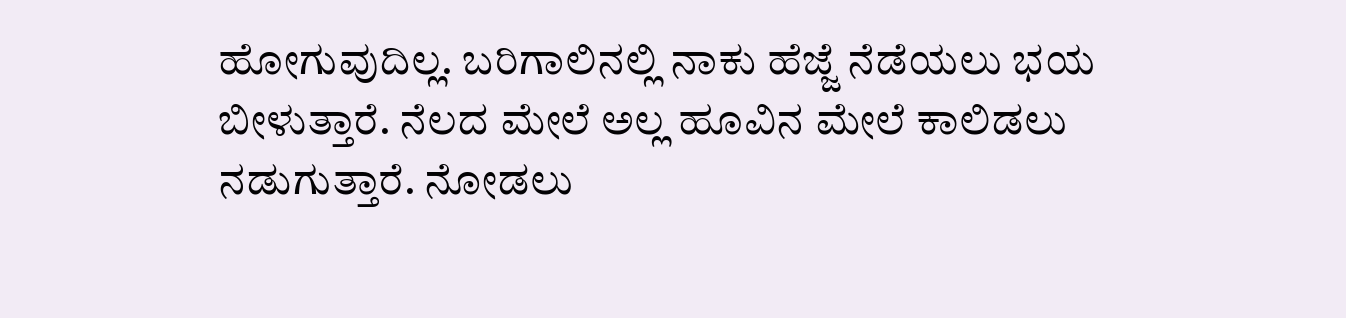ಹೋಗುವುದಿಲ್ಲ. ಬರಿಗಾಲಿನಲ್ಲಿ ನಾಕು ಹೆಜ್ಜೆ ನೆಡೆಯಲು ಭಯ ಬೀಳುತ್ತಾರೆ. ನೆಲದ ಮೇಲೆ ಅಲ್ಲ ಹೂವಿನ ಮೇಲೆ ಕಾಲಿಡಲು ನಡುಗುತ್ತಾರೆ. ನೋಡಲು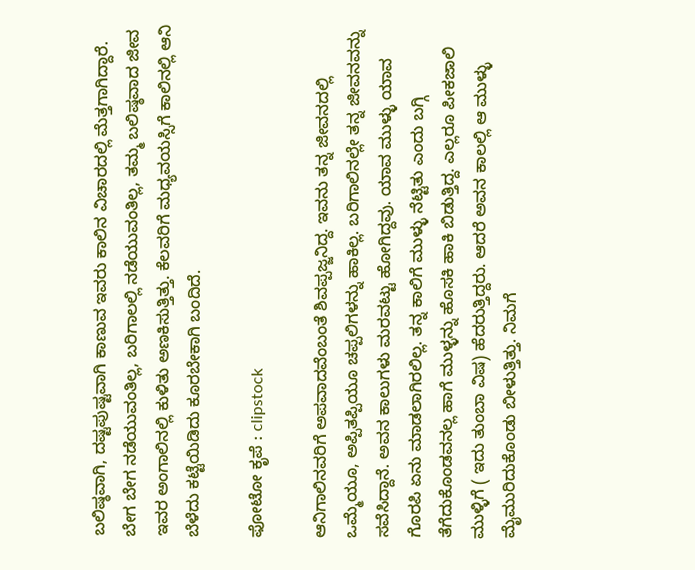ಬಲಿಷ್ಠವಾಗಿ, ದಷ್ಟಪುಷ್ಟವಾಗಿ ಕಾಣುವ ಇವರು ಕಾಲಿನ ವಿಚಾರದಲ್ಲಿ ಮೆತ್ತಗಾಗಿದ್ದಾರೆ. ಬೇಗ ಬೇಗ ನಡೆಯುವಂತಿಲ್ಲ, ಬರಿಗಾಲಲ್ಲಿ ನಡೆಯುವಂತಿಲ್ಲ, ತಮ್ಮ ಬಲಿಷ್ಠವಾದ ಜೀವ ಇವರ ಅಂಗಾಲಿನಲ್ಲಿ ಕುಳಿತು ಅಣಕಿಸುತ್ತಿತ್ತು. ಕೆಲವರಿಗೆ ಮಧ್ಯವಯಸ್ಸಿಗೆ ಕಾಲಿನಲ್ಲಿ ಆನಿ ಬೆಳೆದು ಕಟ್ಟೆಯಿಡಿದು ಕೂರಬೇಕಾಗಿ ಬಂದಿದೆ.

ಫೋಟೋ ಕೃಪೆ : clipstock

ಆನಿಗಾಲಿನವರಿಗೆ ಅಪವಾದವೆಂಬಂತೆ ಶಿವಪ್ಪಜ್ಜನಿದ್ದ. ಇವನು ತನ್ನ ಜೀವನದಲ್ಲಿ ಒಮ್ಮೆಯೂ, ಅಪ್ಪಿತಪ್ಪಿಯೂ ಚಪ್ಪಲಿಗಳನ್ನು ಹಾಕಿಲ್ಲ. ಬರಿಗಾಲಿನಲ್ಲೇ ತನ್ನ ಜೀವನವನ್ನು ಸವೆಸಿದ್ದಾನೆ. ಅವನ ಕಾಲುಗಳು ಮರವಟ್ಟು ಹೋಗಿದ್ದವು. ಯಾವ ಮುಳ್ಳು ಯಾವ ಗೊರಪಿ ಏನು ಮಾಡಲಾಗಿರಲಿಲ್ಲ. ತನ್ನ ಕಾಲಿಗೆ ಮುಳ್ಳು ನೆಟ್ಟಿತು ಎಂದು ಬಗ್ಗಿ ತೆಗೆದುಕೊಂಡವನಲ್ಲ ಹಾಗೆ ಮುಳ್ಳನ್ನು ಹೊಸಕಿ ಹಾಕಿ ಬಿಡುತ್ತಿದ್ದ. ಎಲ್ಲರೂ ಪೀಕಜಾಲಿ ಮುಳ್ಳಿಗೆ ( ಇದು ತುಂಬಾ ವಿಷ) ಹೆದರುತ್ತಿದ್ದರು. ಆದರೆ ಅವನ ಕಾಲಲ್ಲಿ ಆ ಮುಳ್ಳು ಮೈಮುರಿದುಕೊಂಡು ಬೀಳುತ್ತಿತ್ತು. ನಿಮಗೆ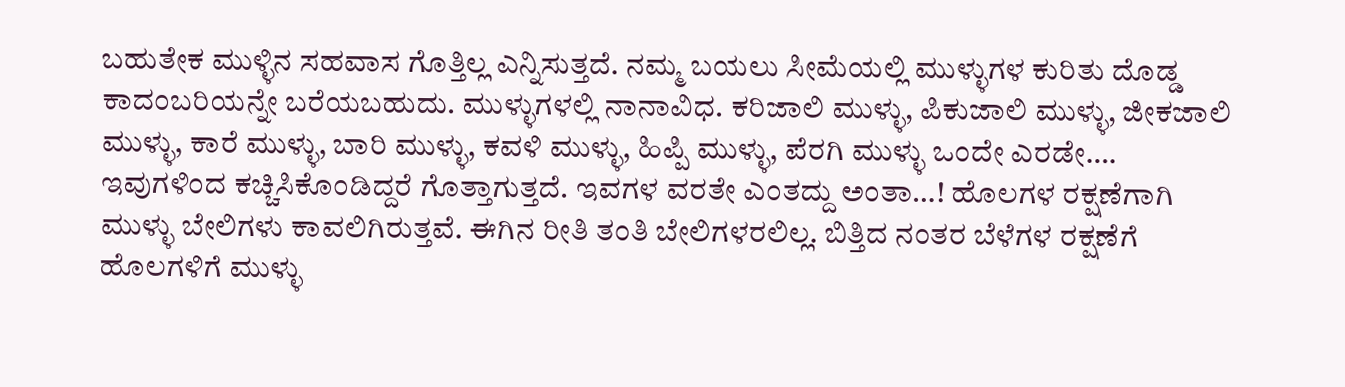ಬಹುತೇಕ ಮುಳ್ಳಿನ ಸಹವಾಸ ಗೊತ್ತಿಲ್ಲ ಎನ್ನಿಸುತ್ತದೆ. ನಮ್ಮ ಬಯಲು ಸೀಮೆಯಲ್ಲಿ ಮುಳ್ಳುಗಳ ಕುರಿತು ದೊಡ್ಡ ಕಾದಂಬರಿಯನ್ನೇ ಬರೆಯಬಹುದು. ಮುಳ್ಳುಗಳಲ್ಲಿ ನಾನಾವಿಧ. ಕರಿಜಾಲಿ ಮುಳ್ಳು, ಪಿಕುಜಾಲಿ ಮುಳ್ಳು, ಜೀಕಜಾಲಿ ಮುಳ್ಳು, ಕಾರೆ ಮುಳ್ಳು, ಬಾರಿ ಮುಳ್ಳು, ಕವಳಿ ಮುಳ್ಳು, ಹಿಪ್ಪಿ ಮುಳ್ಳು, ಪೆರಗಿ ಮುಳ್ಳು ಒಂದೇ ಎರಡೇ…. ಇವುಗಳಿಂದ ಕಚ್ಚಿಸಿಕೊಂಡಿದ್ದರೆ ಗೊತ್ತಾಗುತ್ತದೆ. ಇವಗಳ ವರತೇ ಎಂತದ್ದು ಅಂತಾ…! ಹೊಲಗಳ ರಕ್ಷಣೆಗಾಗಿ ಮುಳ್ಳು ಬೇಲಿಗಳು ಕಾವಲಿಗಿರುತ್ತವೆ. ಈಗಿನ ರೀತಿ ತಂತಿ ಬೇಲಿಗಳರಲಿಲ್ಲ. ಬಿತ್ತಿದ ನಂತರ ಬೆಳೆಗಳ ರಕ್ಷಣೆಗೆ ಹೊಲಗಳಿಗೆ ಮುಳ್ಳು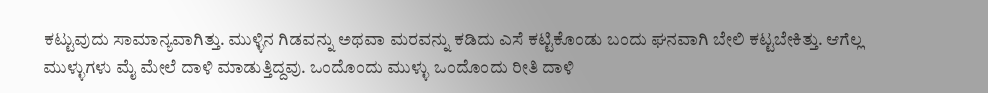ಕಟ್ಟುವುದು ಸಾಮಾನ್ಯವಾಗಿತ್ತು. ಮುಳ್ಳಿನ ಗಿಡವನ್ನು ಅಥವಾ ಮರವನ್ನು ಕಡಿದು ಎಸೆ ಕಟ್ಟಿಕೊಂಡು ಬಂದು ಘನವಾಗಿ ಬೇಲಿ ಕಟ್ಟಬೇಕಿತ್ತು. ಆಗೆಲ್ಲ ಮುಳ್ಳುಗಳು ಮೈ ಮೇಲೆ ದಾಳಿ ಮಾಡುತ್ತಿದ್ದವು. ಒಂದೊಂದು ಮುಳ್ಳು ಒಂದೊಂದು ರೀತಿ ದಾಳಿ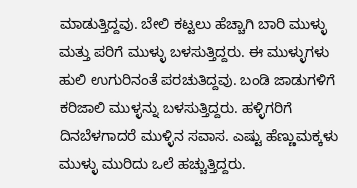ಮಾಡುತ್ತಿದ್ದವು. ಬೇಲಿ ಕಟ್ಟಲು ಹೆಚ್ಚಾಗಿ ಬಾರಿ ಮುಳ್ಳು ಮತ್ತು ಪರಿಗೆ ಮುಳ್ಳು ಬಳಸುತ್ತಿದ್ದರು. ಈ ಮುಳ್ಳುಗಳು ಹುಲಿ ಉಗುರಿನಂತೆ ಪರಚುತಿದ್ದವು. ಬಂಡಿ ಜಾಡುಗಳಿಗೆ ಕರಿಜಾಲಿ ಮುಳ್ಳನ್ನು ಬಳಸುತ್ತಿದ್ದರು. ಹಳ್ಳಿಗರಿಗೆ ದಿನಬೆಳಗಾದರೆ ಮುಳ್ಳಿನ ಸವಾಸ. ಎಷ್ಟು ಹೆಣ್ಣುಮಕ್ಕಳು ಮುಳ್ಳು ಮುರಿದು ಒಲೆ ಹಚ್ಚುತ್ತಿದ್ದರು.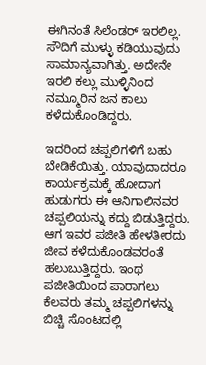ಈಗಿನಂತೆ ಸಿಲೆಂಡರ್ ಇರಲಿಲ್ಲ. ಸೌದಿಗೆ ಮುಳ್ಳು ಕಡಿಯುವುದು ಸಾಮಾನ್ಯವಾಗಿತ್ತು. ಅದೇನೇ ಇರಲಿ ಕಲ್ಲು ಮುಳ್ಳಿನಿಂದ ನಮ್ಮೂರಿನ ಜನ ಕಾಲು ಕಳೆದುಕೊಂಡಿದ್ದರು.

ಇದರಿಂದ ಚಪ್ಪಲಿಗಳಿಗೆ ಬಹು ಬೇಡಿಕೆಯಿತ್ತು. ಯಾವುದಾದರೂ ಕಾರ್ಯಕ್ರಮಕ್ಕೆ ಹೋದಾಗ ಹುಡುಗರು ಈ ಆನಿಗಾಲಿನವರ ಚಪ್ಪಲಿಯನ್ನು ಕದ್ದು ಬಿಡುತ್ತಿದ್ದರು. ಆಗ ಇವರ ಪಜೀತಿ ಹೇಳತೀರದು ಜೀವ ಕಳೆದುಕೊಂಡವರಂತೆ ಹಲುಬುತ್ತಿದ್ದರು. ಇಂಥ ಪಜೀತಿಯಿಂದ ಪಾರಾಗಲು ಕೆಲವರು ತಮ್ಮ ಚಪ್ಪಲಿಗಳನ್ನು ಬಿಚ್ಚಿ ಸೊಂಟದಲ್ಲಿ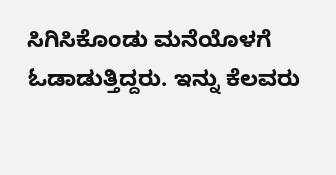ಸಿಗಿಸಿಕೊಂಡು ಮನೆಯೊಳಗೆ ಓಡಾಡುತ್ತಿದ್ದರು. ಇನ್ನು ಕೆಲವರು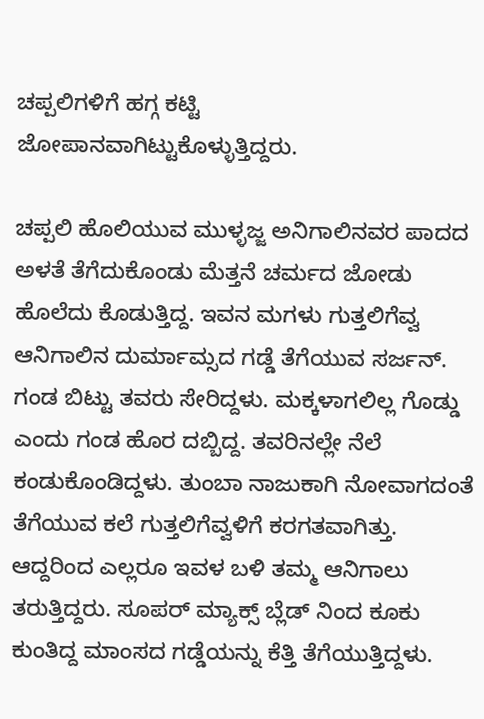ಚಪ್ಪಲಿಗಳಿಗೆ ಹಗ್ಗ ಕಟ್ಟಿ ಜೋಪಾನವಾಗಿಟ್ಟುಕೊಳ್ಳುತ್ತಿದ್ದರು.

ಚಪ್ಪಲಿ ಹೊಲಿಯುವ ಮುಳ್ಳಜ್ಜ ಅನಿಗಾಲಿನವರ ಪಾದದ ಅಳತೆ ತೆಗೆದುಕೊಂಡು ಮೆತ್ತನೆ ಚರ್ಮದ ಜೋಡು ಹೊಲೆದು ಕೊಡುತ್ತಿದ್ದ. ಇವನ ಮಗಳು ಗುತ್ತಲಿಗೆವ್ವ ಆನಿಗಾಲಿನ ದುರ್ಮಾಮ್ಸದ ಗಡ್ಡೆ ತೆಗೆಯುವ ಸರ್ಜನ್. ಗಂಡ ಬಿಟ್ಟು ತವರು ಸೇರಿದ್ದಳು. ಮಕ್ಕಳಾಗಲಿಲ್ಲ ಗೊಡ್ಡು ಎಂದು ಗಂಡ ಹೊರ ದಬ್ಬಿದ್ದ. ತವರಿನಲ್ಲೇ ನೆಲೆ ಕಂಡುಕೊಂಡಿದ್ದಳು. ತುಂಬಾ ನಾಜುಕಾಗಿ ನೋವಾಗದಂತೆ ತೆಗೆಯುವ ಕಲೆ ಗುತ್ತಲಿಗೆವ್ವಳಿಗೆ ಕರಗತವಾಗಿತ್ತು. ಆದ್ದರಿಂದ ಎಲ್ಲರೂ ಇವಳ ಬಳಿ ತಮ್ಮ ಆನಿಗಾಲು ತರುತ್ತಿದ್ದರು. ಸೂಪರ್ ಮ್ಯಾಕ್ಸ್ ಬ್ಲೆಡ್ ನಿಂದ ಕೂಕು ಕುಂತಿದ್ದ ಮಾಂಸದ ಗಡ್ಡೆಯನ್ನು ಕೆತ್ತಿ ತೆಗೆಯುತ್ತಿದ್ದಳು.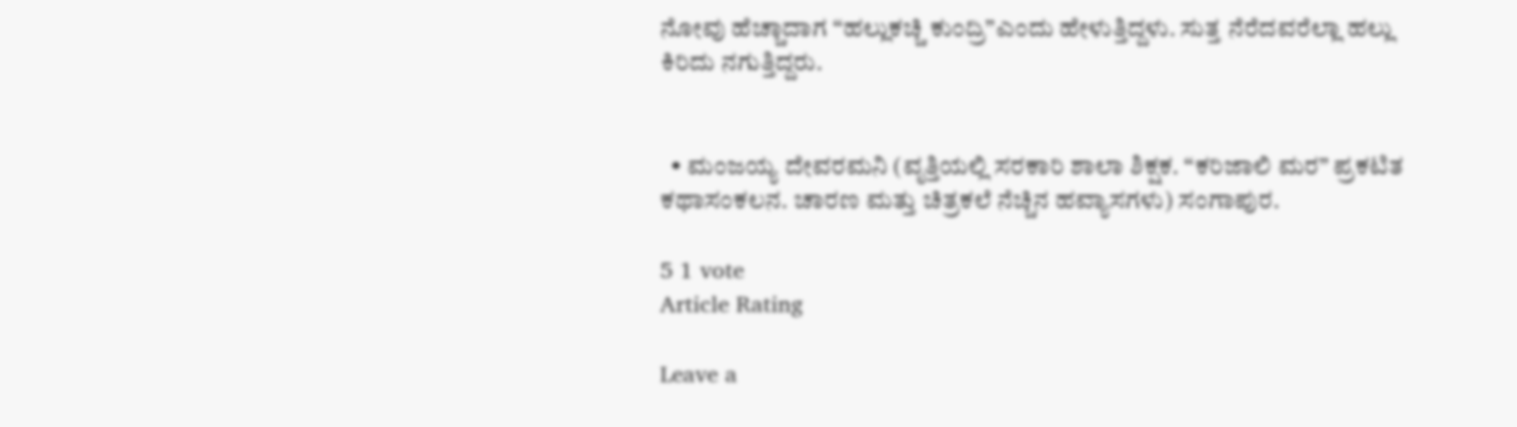ನೋವು ಹೆಚ್ಚಾದಾಗ “ಹಲ್ಲುಕಚ್ಚಿ ಕುಂದ್ರಿ”ಎಂದು ಹೇಳುತ್ತಿದ್ದಳು. ಸುತ್ತ ನೆರೆದವರೆಲ್ಲಾ ಹಲ್ಲು ಕಿರಿದು ನಗುತ್ತಿದ್ದರು.


  • ಮಂಜಯ್ಯ ದೇವರಮನಿ (ವೃತ್ತಿಯಲ್ಲಿ ಸರಕಾರಿ ಶಾಲಾ ಶಿಕ್ಷಕ. “ಕರಿಜಾಲಿ ಮರ” ಪ್ರಕಟಿತ ಕಥಾಸಂಕಲನ. ಚಾರಣ ಮತ್ತು ಚಿತ್ರಕಲೆ ನೆಚ್ಚಿನ ಹವ್ಯಾಸಗಳು) ಸಂಗಾಪುರ.

5 1 vote
Article Rating

Leave a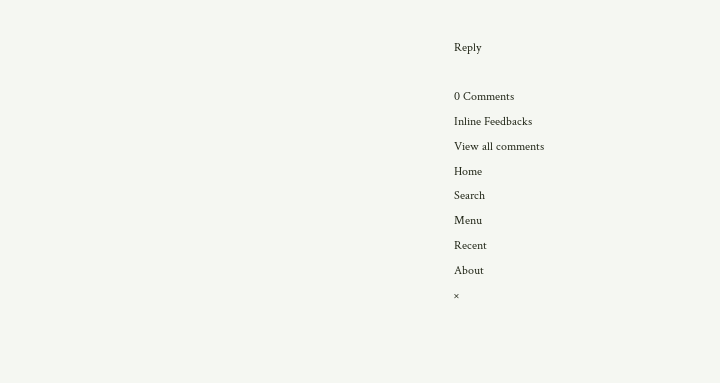Reply

0 Comments
Inline Feedbacks
View all comments
Home
Search
Menu
Recent
About
×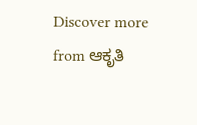Discover more from ಆಕೃತಿ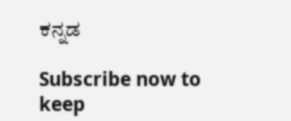ಕನ್ನಡ

Subscribe now to keep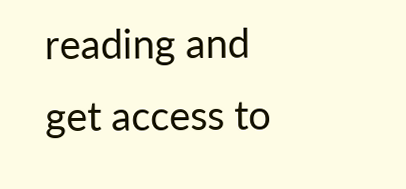reading and get access to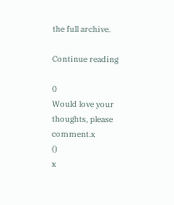the full archive.

Continue reading

0
Would love your thoughts, please comment.x
()
x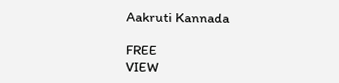Aakruti Kannada

FREE
VIEW